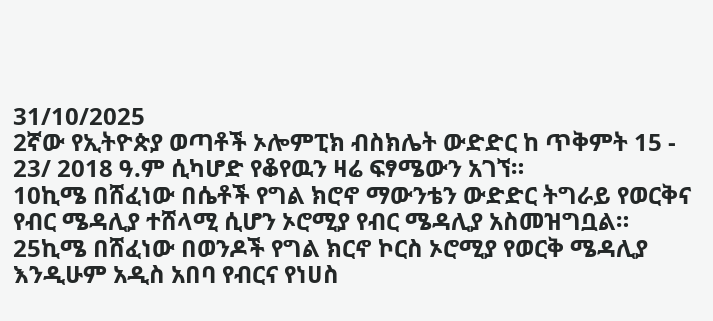31/10/2025
2ኛው የኢትዮጵያ ወጣቶች ኦሎምፒክ ብስክሌት ውድድር ከ ጥቅምት 15 - 23/ 2018 ዓ.ም ሲካሆድ የቆየዉን ዛሬ ፍፃሜውን አገኘ።
10ኪሜ በሸፈነው በሴቶች የግል ክሮኖ ማውንቴን ውድድር ትግራይ የወርቅና የብር ሜዳሊያ ተሸላሚ ሲሆን ኦሮሚያ የብር ሜዳሊያ አስመዝግቧል።
25ኪሜ በሸፈነው በወንዶች የግል ክርኖ ኮርስ ኦሮሚያ የወርቅ ሜዳሊያ እንዲሁም አዲስ አበባ የብርና የነሀስ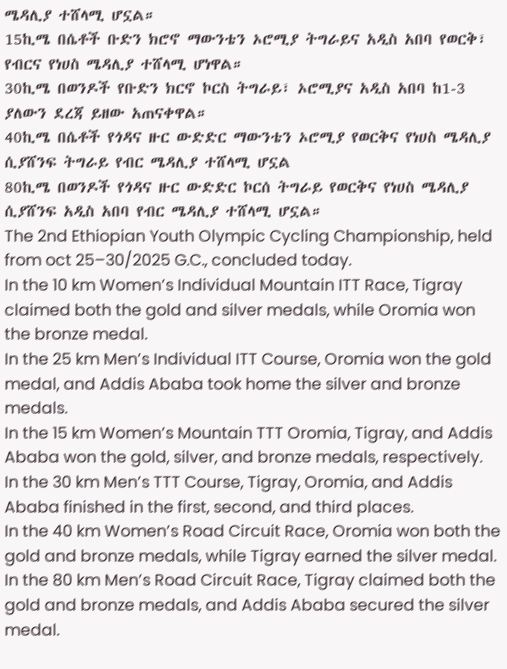ሜዳሊያ ተሸላሚ ሆኗል።
15ኪሜ በሴቶች ቡድን ክሮኖ ማውንቴን ኦሮሚያ ትግራይና አዲስ አበባ የወርቅ፣ የብርና የነሀስ ሜዳሊያ ተሸላሚ ሆነዋል።
30ኪሜ በወንዶች የቡድን ክርኖ ኮርስ ትግራይ፣ ኦሮሚያና አዲስ አበባ ከ1-3 ያለውን ደረጃ ይዘው አጠናቀዋል።
40ኪሜ በሴቶች የጎዳና ዙር ውድድር ማውንቴን ኦሮሚያ የወርቅና የነሀስ ሜዳሊያ ሲያሸንፍ ትግራይ የብር ሜዳሊያ ተሸላሚ ሆኗል
80ኪሜ በወንዶች የጎዳና ዙር ውድድር ኮርሰ ትግራይ የወርቅና የነሀስ ሜዳሊያ ሲያሸንፍ አዲስ አበባ የብር ሜዳሊያ ተሸላሚ ሆኗል።
The 2nd Ethiopian Youth Olympic Cycling Championship, held from oct 25–30/2025 G.C., concluded today.
In the 10 km Women’s Individual Mountain ITT Race, Tigray claimed both the gold and silver medals, while Oromia won the bronze medal.
In the 25 km Men’s Individual ITT Course, Oromia won the gold medal, and Addis Ababa took home the silver and bronze medals.
In the 15 km Women’s Mountain TTT Oromia, Tigray, and Addis Ababa won the gold, silver, and bronze medals, respectively.
In the 30 km Men’s TTT Course, Tigray, Oromia, and Addis Ababa finished in the first, second, and third places.
In the 40 km Women’s Road Circuit Race, Oromia won both the gold and bronze medals, while Tigray earned the silver medal.
In the 80 km Men’s Road Circuit Race, Tigray claimed both the gold and bronze medals, and Addis Ababa secured the silver medal.